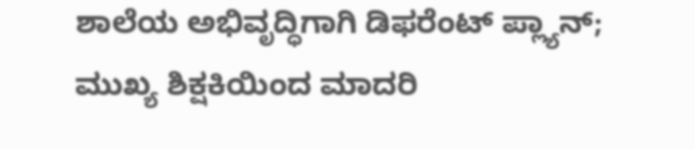ಶಾಲೆಯ ಅಭಿವೃದ್ಧಿಗಾಗಿ ಡಿಫರೆಂಟ್ ಪ್ಲ್ಯಾನ್; ಮುಖ್ಯ ಶಿಕ್ಷಕಿಯಿಂದ ಮಾದರಿ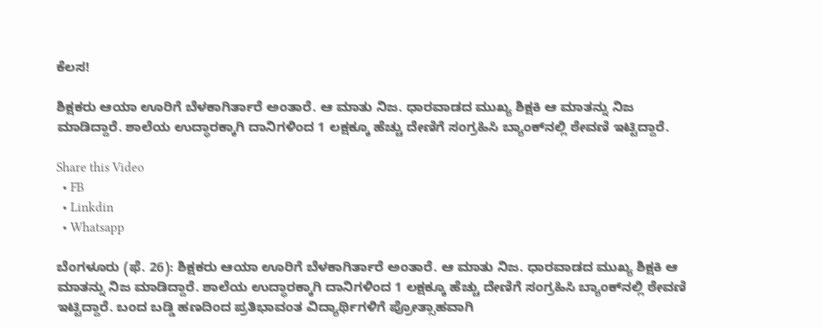ಕೆಲಸ!

ಶಿಕ್ಷಕರು ಆಯಾ ಊರಿಗೆ ಬೆಳಕಾಗಿರ್ತಾರೆ ಅಂತಾರೆ. ಆ ಮಾತು ನಿಜ. ಧಾರವಾಡದ ಮುಖ್ಯ ಶಿಕ್ಷಕಿ ಆ ಮಾತನ್ನು ನಿಜ ಮಾಡಿದ್ದಾರೆ. ಶಾಲೆಯ ಉದ್ಧಾರಕ್ಕಾಗಿ ದಾನಿಗಳಿಂದ 1 ಲಕ್ಷಕ್ಕೂ ಹೆಚ್ಚು ದೇಣಿಗೆ ಸಂಗ್ರಹಿಸಿ ಬ್ಯಾಂಕ್‌ನಲ್ಲಿ ಠೇವಣಿ ಇಟ್ಟಿದ್ದಾರೆ.

Share this Video
  • FB
  • Linkdin
  • Whatsapp

ಬೆಂಗಳೂರು (ಫೆ. 26): ಶಿಕ್ಷಕರು ಆಯಾ ಊರಿಗೆ ಬೆಳಕಾಗಿರ್ತಾರೆ ಅಂತಾರೆ. ಆ ಮಾತು ನಿಜ. ಧಾರವಾಡದ ಮುಖ್ಯ ಶಿಕ್ಷಕಿ ಆ ಮಾತನ್ನು ನಿಜ ಮಾಡಿದ್ದಾರೆ. ಶಾಲೆಯ ಉದ್ಧಾರಕ್ಕಾಗಿ ದಾನಿಗಳಿಂದ 1 ಲಕ್ಷಕ್ಕೂ ಹೆಚ್ಚು ದೇಣಿಗೆ ಸಂಗ್ರಹಿಸಿ ಬ್ಯಾಂಕ್‌ನಲ್ಲಿ ಠೇವಣಿ ಇಟ್ಟಿದ್ದಾರೆ. ಬಂದ ಬಡ್ಡಿ ಹಣದಿಂದ ಪ್ರತಿಭಾವಂತ ವಿದ್ಯಾರ್ಥಿಗಳಿಗೆ ಪ್ರೋತ್ಸಾಹವಾಗಿ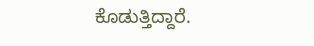ಕೊಡುತ್ತಿದ್ದಾರೆ.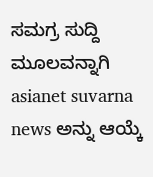ಸಮಗ್ರ ಸುದ್ದಿ ಮೂಲವನ್ನಾಗಿ asianet suvarna news ಅನ್ನು ಆಯ್ಕೆ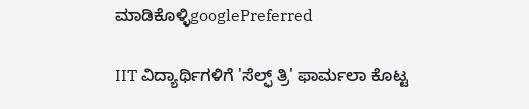ಮಾಡಿಕೊಳ್ಳಿgooglePreferred

IIT ವಿದ್ಯಾರ್ಥಿಗಳಿಗೆ 'ಸೆಲ್ಫ್ ತ್ರಿ' ಫಾರ್ಮಲಾ ಕೊಟ್ಟ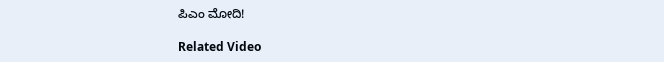ಪಿಎಂ ಮೋದಿ!

Related Video